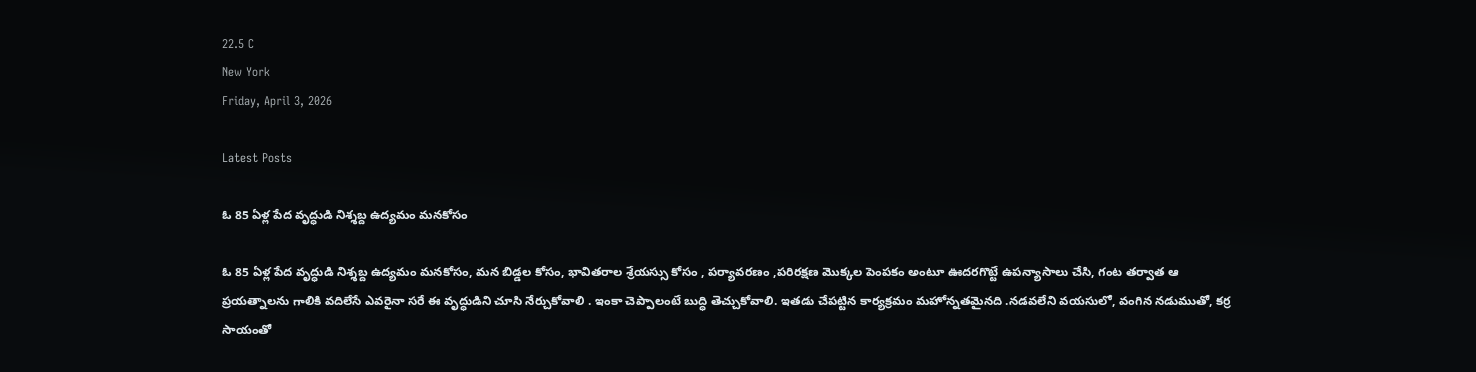22.5 C
New York
Friday, April 3, 2026

Latest Posts

ఓ 85 ఏళ్ల పేద వృద్ధుడి నిశ్శబ్ద ఉద్యమం మనకోసం

ఓ 85 ఏళ్ల పేద వృద్ధుడి నిశ్శబ్ద ఉద్యమం మనకోసం, మన బిడ్డల కోసం, భావితరాల శ్రేయస్సు కోసం , పర్యావరణం ,పరిరక్షణ మొక్కల పెంపకం అంటూ ఊదరగొట్టే ఉపన్యాసాలు చేసి, గంట తర్వాత ఆ ప్రయత్నాలను గాలికి వదిలేసే ఎవరైనా సరే ఈ వృద్ధుడిని చూసి నేర్చుకోవాలి . ఇంకా చెప్పాలంటే బుద్ధి తెచ్చుకోవాలి. ఇతడు చేపట్టిన కార్యక్రమం మహోన్నతమైనది .నడవలేని వయసులో, వంగిన నడుముతో, కర్ర సాయంతో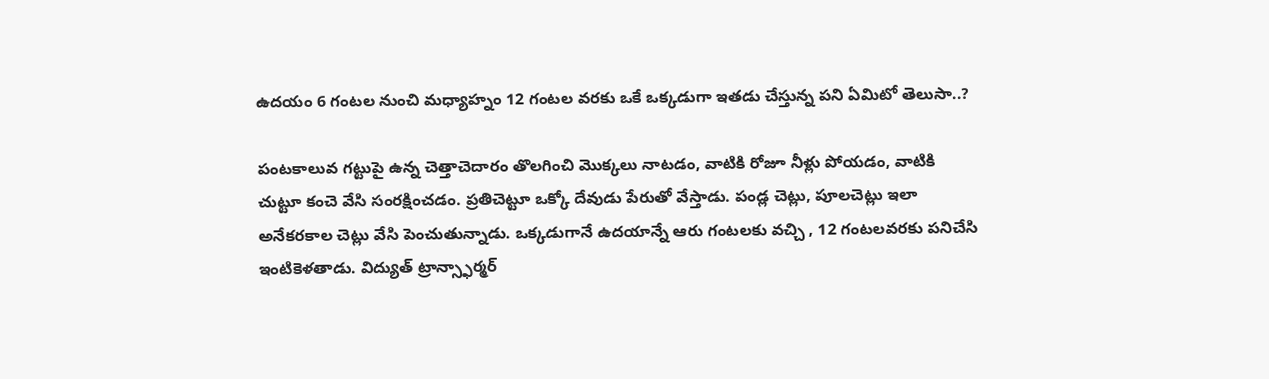ఉదయం 6 గంటల నుంచి మధ్యాహ్నం 12 గంటల వరకు ఒకే ఒక్కడుగా ఇతడు చేస్తున్న పని ఏమిటో తెలుసా..?

పంటకాలువ గట్టుపై ఉన్న చెత్తాచెదారం తొలగించి మొక్కలు నాటడం, వాటికి రోజూ నీళ్లు పోయడం, వాటికి చుట్టూ కంచె వేసి సంరక్షించడం. ప్రతిచెట్టూ ఒక్కో దేవుడు పేరుతో వేస్తాడు. పండ్ల చెట్లు, పూలచెట్లు ఇలా అనేకరకాల చెట్లు వేసి పెంచుతున్నాడు. ఒక్కడుగానే ఉదయాన్నే ఆరు గంటలకు వచ్చి , 12 గంటలవరకు పనిచేసి ఇంటికెళతాడు. విద్యుత్ ట్రాన్స్ఫార్మర్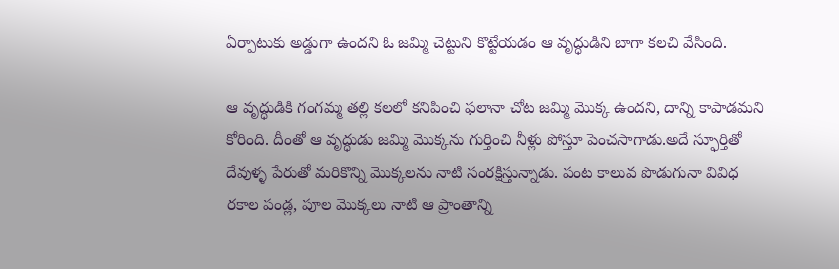ఏర్పాటుకు అడ్డుగా ఉందని ఓ జమ్మి చెట్టుని కొట్టేయడం ఆ వృద్ధుడిని బాగా కలచి వేసింది.

ఆ వృద్ధుడికి గంగమ్మ తల్లి కలలో కనిపించి ఫలానా చోట జమ్మి మొక్క ఉందని, దాన్ని కాపాడమని కోరింది. దీంతో ఆ వృద్ధుడు జమ్మి మొక్కను గుర్తించి నీళ్లు పోస్తూ పెంచసాగాడు.అదే స్ఫూర్తితో దేవుళ్ళ పేరుతో మరికొన్ని మొక్కలను నాటి సంరక్షిస్తున్నాడు. పంట కాలువ పొడుగునా వివిధ రకాల పండ్ల, పూల మొక్కలు నాటి ఆ ప్రాంతాన్ని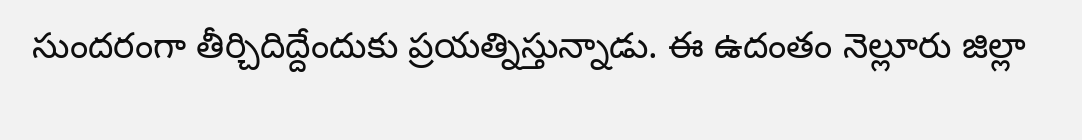సుందరంగా తీర్చిదిద్దేందుకు ప్రయత్నిస్తున్నాడు. ఈ ఉదంతం నెల్లూరు జిల్లా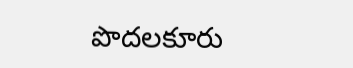పొదలకూరు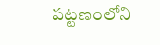పట్టణంలోని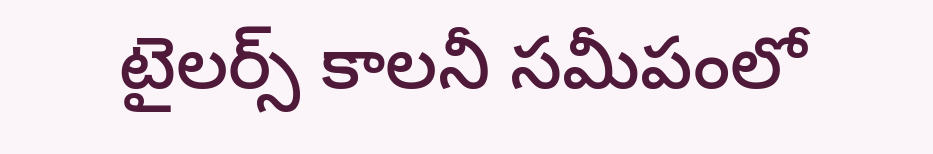టైలర్స్ కాలనీ సమీపంలో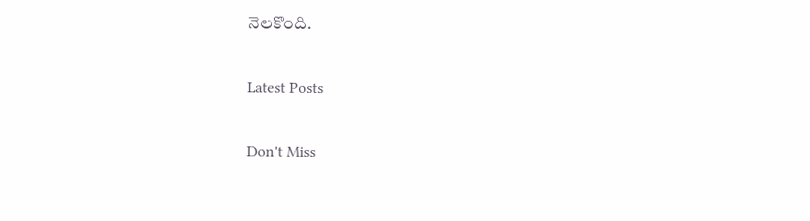నెలకొంది.

Latest Posts

Don't Miss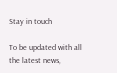Stay in touch

To be updated with all the latest news,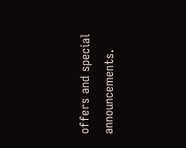offers and special announcements.